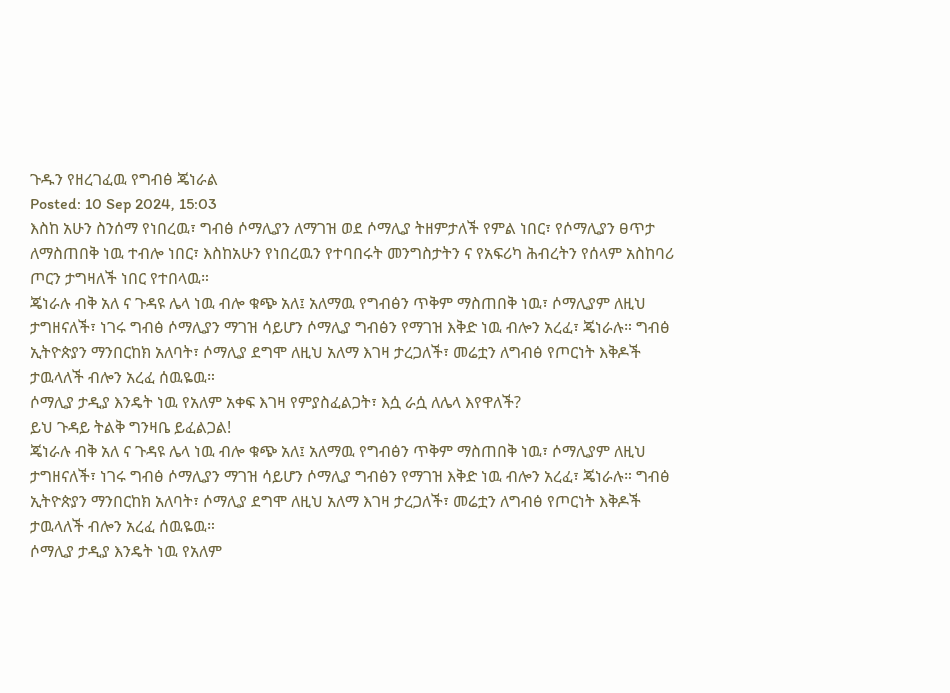ጉዱን የዘረገፈዉ የግብፅ ጄነራል
Posted: 10 Sep 2024, 15:03
እስከ አሁን ስንሰማ የነበረዉ፣ ግብፅ ሶማሊያን ለማገዝ ወደ ሶማሊያ ትዘምታለች የምል ነበር፣ የሶማሊያን ፀጥታ ለማስጠበቅ ነዉ ተብሎ ነበር፣ እስከአሁን የነበረዉን የተባበሩት መንግስታትን ና የአፍሪካ ሕብረትን የሰላም አስከባሪ ጦርን ታግዛለች ነበር የተበላዉ።
ጄነራሉ ብቅ አለ ና ጉዳዩ ሌላ ነዉ ብሎ ቁጭ አለ፤ አለማዉ የግብፅን ጥቅም ማስጠበቅ ነዉ፣ ሶማሊያም ለዚህ ታግዘናለች፣ ነገሩ ግብፅ ሶማሊያን ማገዝ ሳይሆን ሶማሊያ ግብፅን የማገዝ እቅድ ነዉ ብሎን አረፈ፣ ጄነራሉ። ግብፅ ኢትዮጵያን ማንበርከክ አለባት፣ ሶማሊያ ደግሞ ለዚህ አለማ እገዛ ታረጋለች፣ መሬቷን ለግብፅ የጦርነት እቅዶች ታዉላለች ብሎን አረፈ ሰዉዬዉ።
ሶማሊያ ታዲያ እንዴት ነዉ የአለም አቀፍ እገዛ የምያስፈልጋት፣ እሷ ራሷ ለሌላ እየዋለች?
ይህ ጉዳይ ትልቅ ግንዛቤ ይፈልጋል!
ጄነራሉ ብቅ አለ ና ጉዳዩ ሌላ ነዉ ብሎ ቁጭ አለ፤ አለማዉ የግብፅን ጥቅም ማስጠበቅ ነዉ፣ ሶማሊያም ለዚህ ታግዘናለች፣ ነገሩ ግብፅ ሶማሊያን ማገዝ ሳይሆን ሶማሊያ ግብፅን የማገዝ እቅድ ነዉ ብሎን አረፈ፣ ጄነራሉ። ግብፅ ኢትዮጵያን ማንበርከክ አለባት፣ ሶማሊያ ደግሞ ለዚህ አለማ እገዛ ታረጋለች፣ መሬቷን ለግብፅ የጦርነት እቅዶች ታዉላለች ብሎን አረፈ ሰዉዬዉ።
ሶማሊያ ታዲያ እንዴት ነዉ የአለም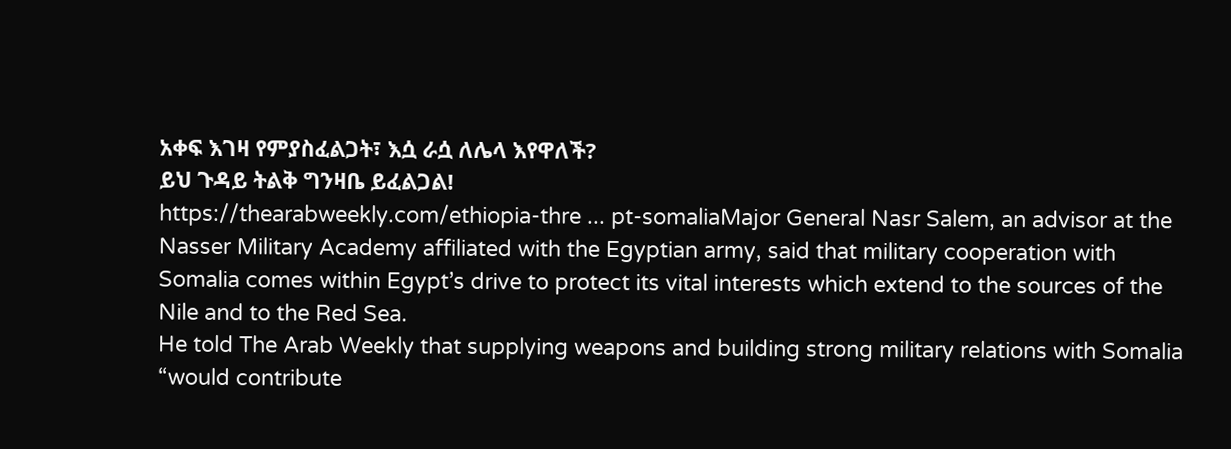አቀፍ እገዛ የምያስፈልጋት፣ እሷ ራሷ ለሌላ እየዋለች?
ይህ ጉዳይ ትልቅ ግንዛቤ ይፈልጋል!
https://thearabweekly.com/ethiopia-thre ... pt-somaliaMajor General Nasr Salem, an advisor at the Nasser Military Academy affiliated with the Egyptian army, said that military cooperation with Somalia comes within Egypt’s drive to protect its vital interests which extend to the sources of the Nile and to the Red Sea.
He told The Arab Weekly that supplying weapons and building strong military relations with Somalia “would contribute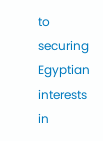to securing Egyptian interests in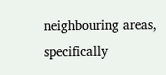neighbouring areas, specifically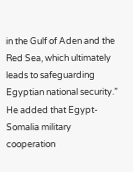in the Gulf of Aden and the Red Sea, which ultimately leads to safeguarding Egyptian national security.”
He added that Egypt-Somalia military cooperation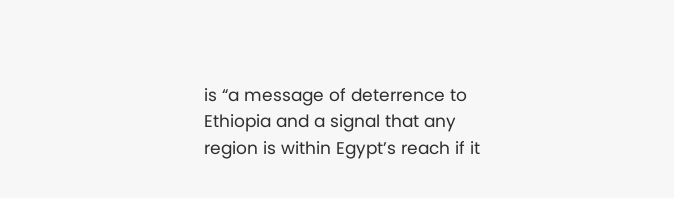is “a message of deterrence to Ethiopia and a signal that any region is within Egypt’s reach if it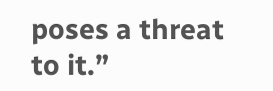poses a threat to it.”